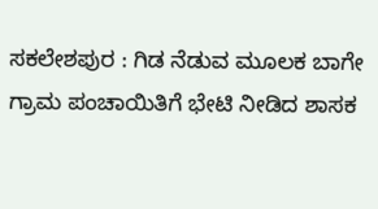ಸಕಲೇಶಪುರ : ಗಿಡ ನೆಡುವ ಮೂಲಕ ಬಾಗೇ ಗ್ರಾಮ ಪಂಚಾಯಿತಿಗೆ ಭೇಟಿ ನೀಡಿದ ಶಾಸಕ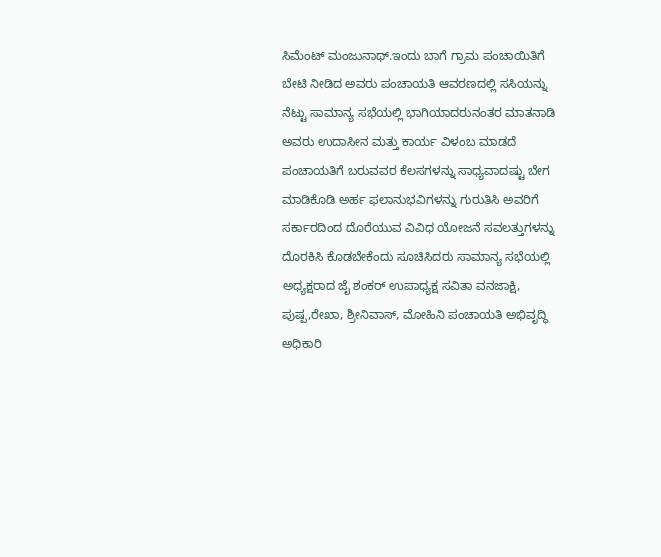ಸಿಮೆಂಟ್ ಮಂಜುನಾಥ್.ಇಂದು ಬಾಗೆ ಗ್ರಾಮ ಪಂಚಾಯಿತಿಗೆ ಬೇಟಿ ನೀಡಿದ ಅವರು ಪಂಚಾಯತಿ ಆವರಣದಲ್ಲಿ ಸಸಿಯನ್ನು ನೆಟ್ಟು ಸಾಮಾನ್ಯ ಸಭೆಯಲ್ಲಿ ಭಾಗಿಯಾದರುನಂತರ ಮಾತನಾಡಿ ಅವರು ಉದಾಸೀನ ಮತ್ತು ಕಾರ್ಯ ವಿಳಂಬ ಮಾಡದೆ ಪಂಚಾಯತಿಗೆ ಬರುವವರ ಕೆಲಸಗಳನ್ನು ಸಾಧ್ಯವಾದಷ್ಟು ಬೇಗ ಮಾಡಿಕೊಡಿ ಅರ್ಹ ಫಲಾನುಭವಿಗಳನ್ನು ಗುರುತಿಸಿ ಅವರಿಗೆ ಸರ್ಕಾರದಿಂದ ದೊರೆಯುವ ವಿವಿಧ ಯೋಜನೆ ಸವಲತ್ತುಗಳನ್ನು ದೊರಕಿಸಿ ಕೊಡಬೇಕೆಂದು ಸೂಚಿಸಿದರು ಸಾಮಾನ್ಯ ಸಭೆಯಲ್ಲಿ ಅಧ್ಯಕ್ಷರಾದ ಜೈ ಶಂಕರ್ ಉಪಾಧ್ಯಕ್ಷ ಸವಿತಾ ವನಜಾಕ್ಷಿ, ಪುಷ್ಪ,ರೇಖಾ, ಶ್ರೀನಿವಾಸ್, ಮೋಹಿನಿ ಪಂಚಾಯತಿ ಅಭಿವೃದ್ಧಿ ಅಧಿಕಾರಿ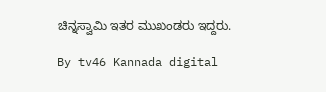ಚಿನ್ನಸ್ವಾಮಿ ಇತರ ಮುಖಂಡರು ಇದ್ದರು.

By tv46 Kannada digital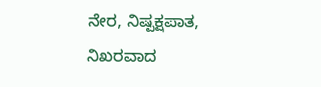ನೇರ, ನಿಷ್ಪಕ್ಷಪಾತ, ನಿಖರವಾದ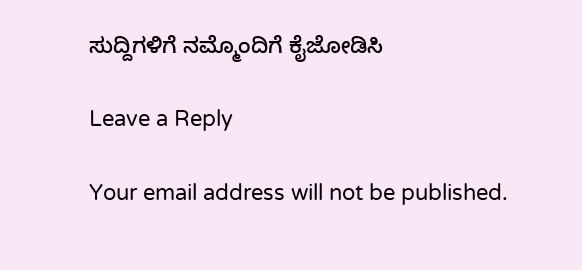ಸುದ್ದಿಗಳಿಗೆ ನಮ್ಮೊಂದಿಗೆ ಕೈಜೋಡಿಸಿ

Leave a Reply

Your email address will not be published.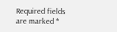Required fields are marked *